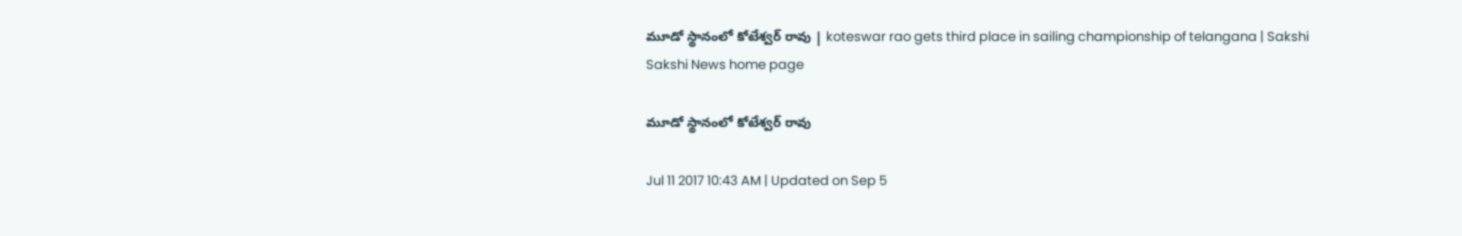మూడో స్థానంలో కోటేశ్వర్‌ రావు | koteswar rao gets third place in sailing championship of telangana | Sakshi
Sakshi News home page

మూడో స్థానంలో కోటేశ్వర్‌ రావు

Jul 11 2017 10:43 AM | Updated on Sep 5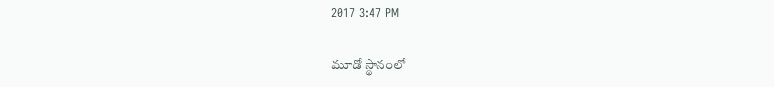2017 3:47 PM

మూడో స్థానంలో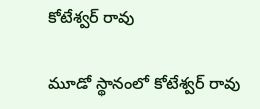కోటేశ్వర్‌ రావు

మూడో స్థానంలో కోటేశ్వర్‌ రావు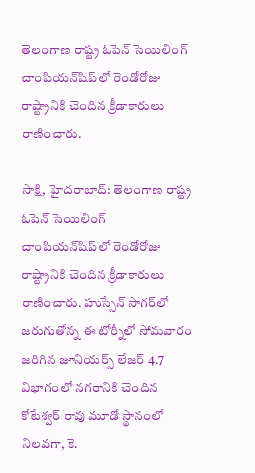తెలంగాణ రాష్ట్ర ఓపెన్‌ సెయిలింగ్‌ చాంపియన్‌షిప్‌లో రెండోరోజు రాష్ట్రానికి చెందిన క్రీడాకారులు రాణించారు.

సాక్షి, హైదరాబాద్‌: తెలంగాణ రాష్ట్ర ఓపెన్‌ సెయిలింగ్‌ చాంపియన్‌షిప్‌లో రెండోరోజు రాష్ట్రానికి చెందిన క్రీడాకారులు రాణించారు. హుస్సేన్‌ సాగర్‌లో జరుగుతోన్న ఈ టోర్నీలో సోమవారం జరిగిన జూనియర్స్‌ లేజర్‌ 4.7 విభాగంలో నగరానికి చెందిన కోటేశ్వర్‌ రావు మూడో స్థానంలో నిలవగా, కె.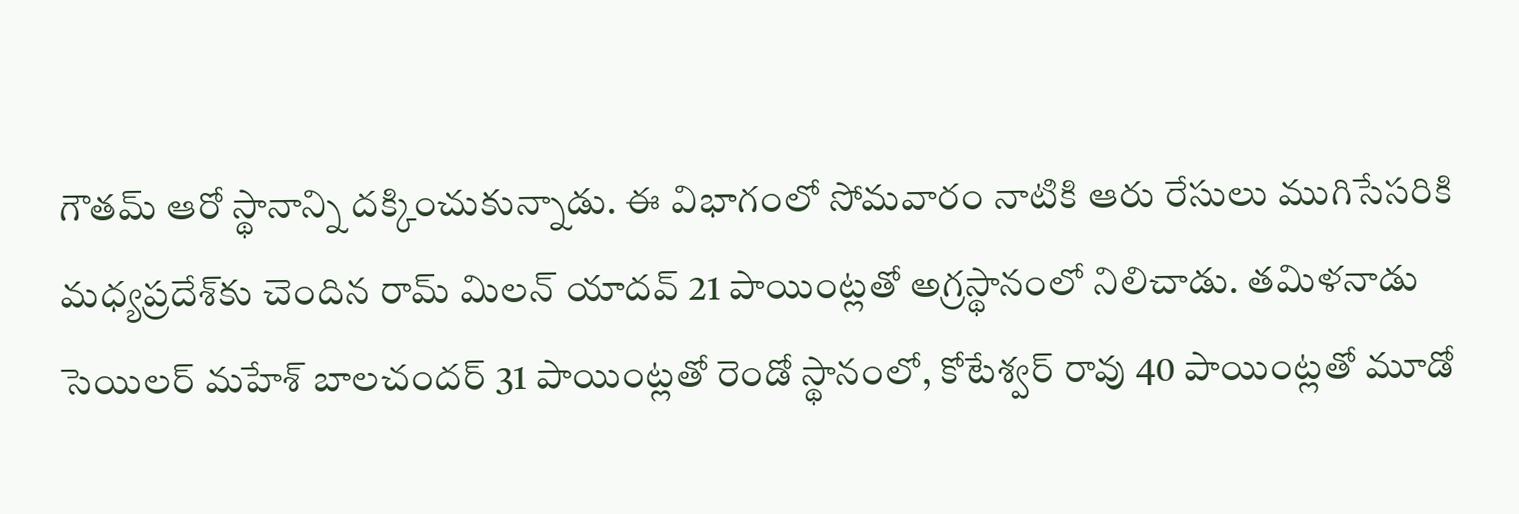గౌతమ్‌ ఆరో స్థానాన్ని దక్కించుకున్నాడు. ఈ విభాగంలో సోమవారం నాటికి ఆరు రేసులు ముగిసేసరికి మధ్యప్రదేశ్‌కు చెందిన రామ్‌ మిలన్‌ యాదవ్‌ 21 పాయింట్లతో అగ్రస్థానంలో నిలిచాడు. తమిళనాడు సెయిలర్‌ మహేశ్‌ బాలచందర్‌ 31 పాయింట్లతో రెండో స్థానంలో, కోటేశ్వర్‌ రావు 40 పాయింట్లతో మూడో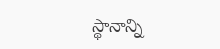స్థానాన్ని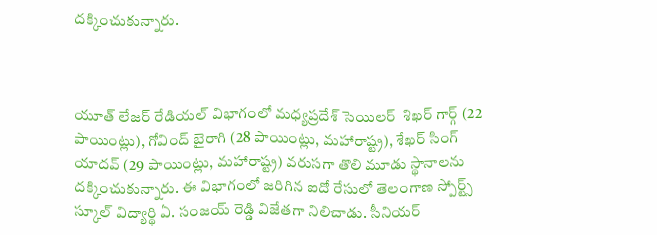దక్కించుకున్నారు.



యూత్‌ లేజర్‌ రేడియల్‌ విభాగంలో మధ్యప్రదేశ్‌ సెయిలర్‌  శిఖర్‌ గార్గ్‌ (22 పాయింట్లు), గోవింద్‌ బైరాగి (28 పాయింట్లు, మహారాష్ట్ర), శేఖర్‌ సింగ్‌ యాదవ్‌ (29 పాయింట్లు, మహారాష్ట్ర) వరుసగా తొలి మూడు స్థానాలను దక్కించుకున్నారు. ఈ విభాగంలో జరిగిన ఐదో రేసులో తెలంగాణ స్పోర్ట్స్‌ స్కూల్‌ విద్యార్థి ఏ. సంజయ్‌ రెడ్డి విజేతగా నిలిచాడు. సీనియర్‌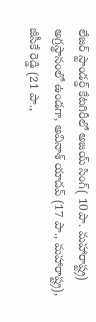లేజర్‌ స్టాండర్డ్‌ కేటగిరీలో అజయ్‌ సింగ్‌( 10పా. మహారాష్ట్ర) అగ్రస్థానంలో ఉండగా, అవినాశ్‌ యాదవ్‌ (17 పా., మహారాష్ట్ర), జీసీకే రెడ్డి (21 పా.,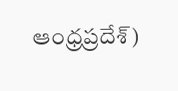ఆంధ్రప్రదేశ్‌)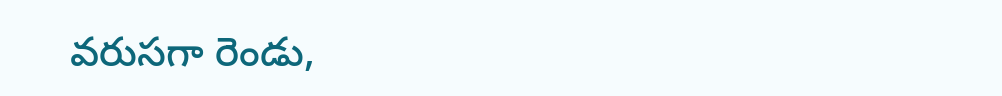వరుసగా రెండు,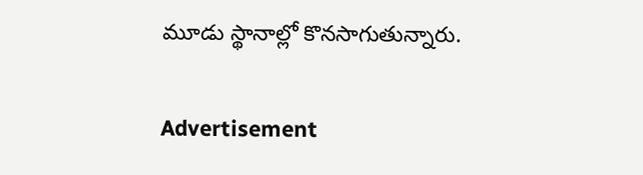మూడు స్థానాల్లో కొనసాగుతున్నారు.


Advertisement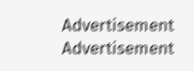Advertisement
Advertisement